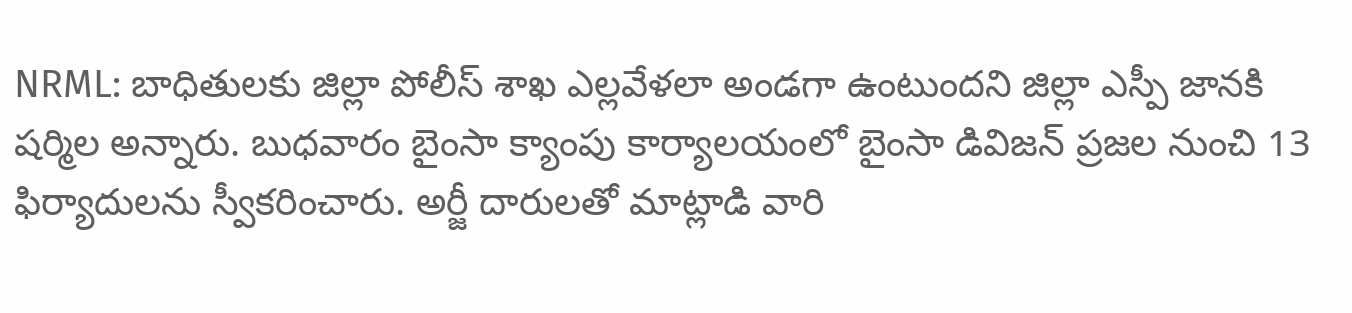NRML: బాధితులకు జిల్లా పోలీస్ శాఖ ఎల్లవేళలా అండగా ఉంటుందని జిల్లా ఎస్పీ జానకి షర్మిల అన్నారు. బుధవారం బైంసా క్యాంపు కార్యాలయంలో బైంసా డివిజన్ ప్రజల నుంచి 13 ఫిర్యాదులను స్వీకరించారు. అర్జీ దారులతో మాట్లాడి వారి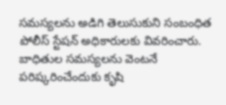సమస్యలను అడిగి తెలుసుకుని సంబంధిత పోలీస్ స్టేషన్ అధికారులకు వివరించారు. బాధితుల సమస్యలను వెంటనే పరిష్కరించేందుకు కృషి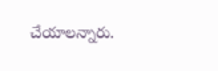చేయాలన్నారు.